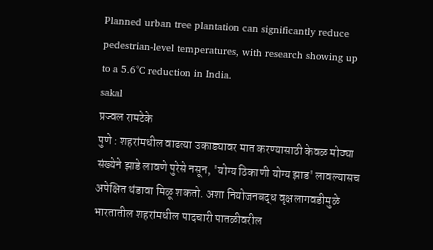Planned urban tree plantation can significantly reduce pedestrian-level temperatures, with research showing up to a 5.6°C reduction in India.
sakal
प्रज्वल रामटेके
पुणे : शहरांमधील वाढत्या उकाड्यावर मात करण्यासाठी केवळ मोठ्या संख्येने झाडे लावणे पुरेसे नसून, 'योग्य ठिकाणी योग्य झाड' लावल्यासच अपेक्षित थंडावा मिळू शकतो. अशा नियोजनबद्ध वृक्षलागवडीमुळे भारतातील शहरांमधील पादचारी पातळीवरील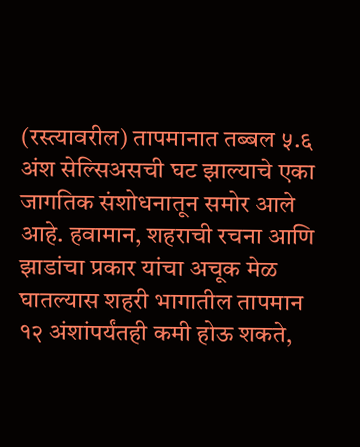(रस्त्यावरील) तापमानात तब्बल ५.६ अंश सेल्सिअसची घट झाल्याचे एका जागतिक संशोधनातून समोर आले आहे. हवामान, शहराची रचना आणि झाडांचा प्रकार यांचा अचूक मेळ घातल्यास शहरी भागातील तापमान १२ अंशांपर्यंतही कमी होऊ शकते,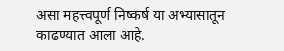असा महत्त्वपूर्ण निष्कर्ष या अभ्यासातून काढण्यात आला आहे.